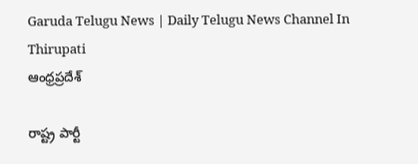Garuda Telugu News | Daily Telugu News Channel In Thirupati
ఆంధ్రప్రదేశ్

రాష్ట్ర పార్టీ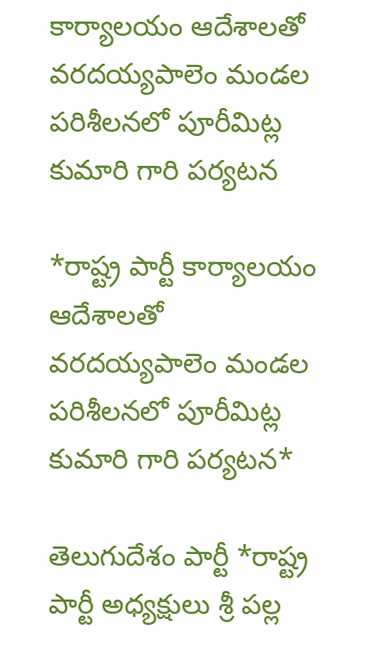కార్యాలయం ఆదేశాలతో వరదయ్యపాలెం మండల పరిశీలనలో పూరీమిట్ల కుమారి గారి పర్యటన

*రాష్ట్ర పార్టీ కార్యాలయం ఆదేశాలతో వరదయ్యపాలెం మండల పరిశీలనలో పూరీమిట్ల కుమారి గారి పర్యటన*

తెలుగుదేశం పార్టీ *రాష్ట్ర పార్టీ అధ్యక్షులు శ్రీ పల్ల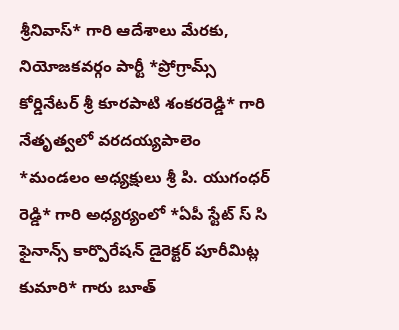శ్రీనివాస్* గారి ఆదేశాలు మేరకు, నియోజకవర్గం పార్టీ *ప్రోగ్రామ్స్ కోర్డినేటర్ శ్రీ కూరపాటి శంకరరెడ్డి* గారి నేతృత్వలో వరదయ్యపాలెం *మండలం అధ్యక్షులు శ్రీ పి. యుగంధర్ రెడ్డి* గారి అధ్యర్యంలో *ఏపీ స్టేట్ స్ సి ఫైనాన్స్ కార్పొరేషన్ డైరెక్టర్ పూరీమిట్ల కుమారి* గారు బూత్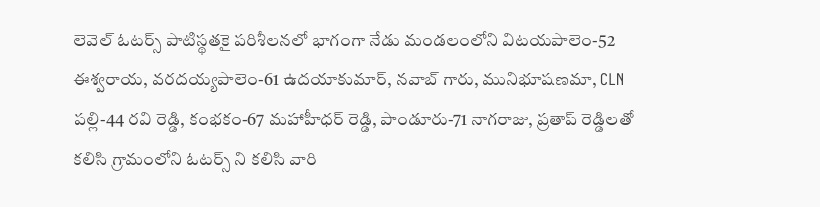లెవెల్ ఓటర్స్ పాటిస్థతకై పరిశీలనలో భాగంగా నేడు మండలంలోని విటయపాలెం-52 ఈశ్వరాయ, వరదయ్యపాలెం-61 ఉదయాకుమార్, నవాబ్ గారు, మునిభూషణమా, CLN పల్లి-44 రవి రెడ్డి, కంభకం-67 మహాహీధర్ రెడ్డి, పాండూరు-71 నాగరాజు, ప్రతాప్ రెడ్డిలతో కలిసి గ్రామంలోని ఓటర్స్ ని కలిసి వారి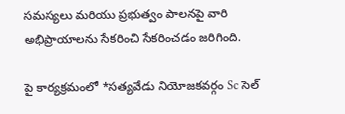సమస్యలు మరియు ప్రభుత్వం పాలనపై వారి అభిప్రాయాలను సేకరించి సేకరించడం జరిగింది.

పై కార్యక్రమంలో *సత్యవేడు నియోజకవర్గం Sc సెల్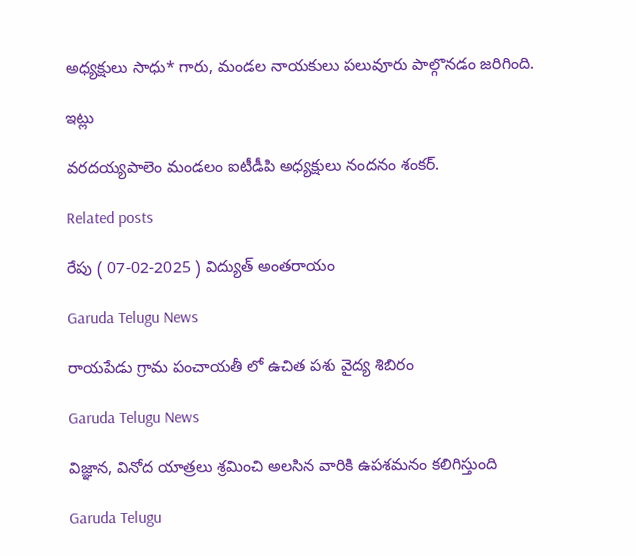అధ్యక్షులు సాధు* గారు, మండల నాయకులు పలువూరు పాల్గొనడం జరిగింది.

ఇట్లు

వరదయ్యపాలెం మండలం ఐటీడీపి అధ్యక్షులు నందనం శంకర్.

Related posts

రేపు ( 07-02-2025 ) విద్యుత్ అంతరాయం

Garuda Telugu News

రాయపేడు గ్రామ పంచాయతీ లో ఉచిత పశు వైద్య శిబిరం

Garuda Telugu News

విజ్ఞాన, వినోద యాత్రలు శ్రమించి అలసిన వారికి ఉపశమనం కలిగిస్తుంది

Garuda Telugu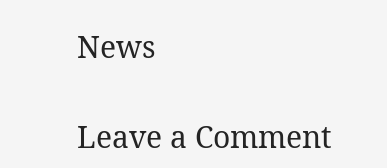News

Leave a Comment